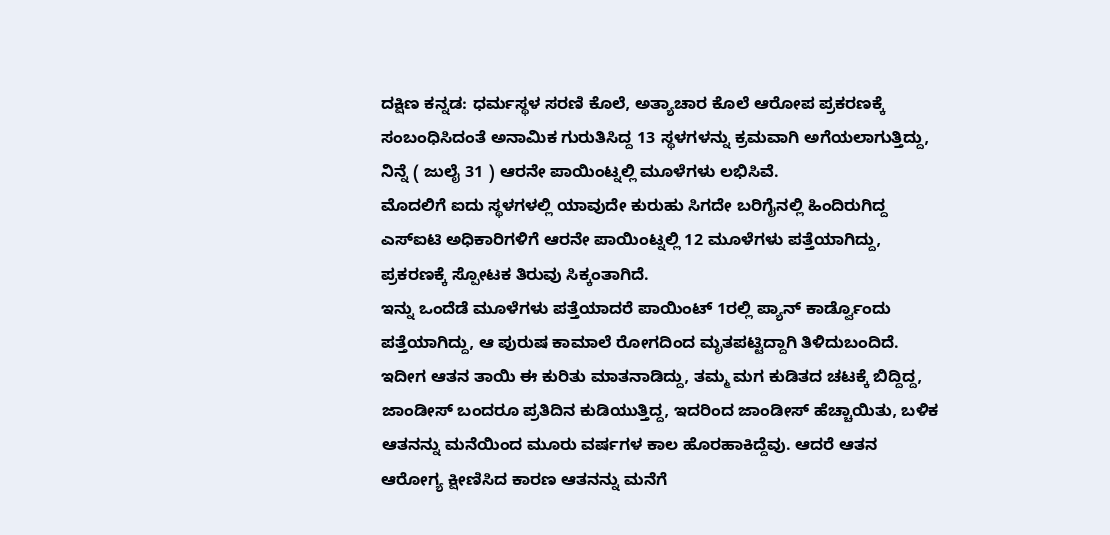ದಕ್ಷಿಣ ಕನ್ನಡ: ಧರ್ಮಸ್ಥಳ ಸರಣಿ ಕೊಲೆ, ಅತ್ಯಾಚಾರ ಕೊಲೆ ಆರೋಪ ಪ್ರಕರಣಕ್ಕೆ ಸಂಬಂಧಿಸಿದಂತೆ ಅನಾಮಿಕ ಗುರುತಿಸಿದ್ದ 13 ಸ್ಥಳಗಳನ್ನು ಕ್ರಮವಾಗಿ ಅಗೆಯಲಾಗುತ್ತಿದ್ದು, ನಿನ್ನೆ ( ಜುಲೈ 31 ) ಆರನೇ ಪಾಯಿಂಟ್ನಲ್ಲಿ ಮೂಳೆಗಳು ಲಭಿಸಿವೆ.
ಮೊದಲಿಗೆ ಐದು ಸ್ಥಳಗಳಲ್ಲಿ ಯಾವುದೇ ಕುರುಹು ಸಿಗದೇ ಬರಿಗೈನಲ್ಲಿ ಹಿಂದಿರುಗಿದ್ದ ಎಸ್ಐಟಿ ಅಧಿಕಾರಿಗಳಿಗೆ ಆರನೇ ಪಾಯಿಂಟ್ನಲ್ಲಿ 12 ಮೂಳೆಗಳು ಪತ್ತೆಯಾಗಿದ್ದು, ಪ್ರಕರಣಕ್ಕೆ ಸ್ಪೋಟಕ ತಿರುವು ಸಿಕ್ಕಂತಾಗಿದೆ.
ಇನ್ನು ಒಂದೆಡೆ ಮೂಳೆಗಳು ಪತ್ತೆಯಾದರೆ ಪಾಯಿಂಟ್ 1ರಲ್ಲಿ ಪ್ಯಾನ್ ಕಾರ್ಡ್ವೊಂದು ಪತ್ತೆಯಾಗಿದ್ದು, ಆ ಪುರುಷ ಕಾಮಾಲೆ ರೋಗದಿಂದ ಮೃತಪಟ್ಟಿದ್ದಾಗಿ ತಿಳಿದುಬಂದಿದೆ.
ಇದೀಗ ಆತನ ತಾಯಿ ಈ ಕುರಿತು ಮಾತನಾಡಿದ್ದು, ತಮ್ಮ ಮಗ ಕುಡಿತದ ಚಟಕ್ಕೆ ಬಿದ್ದಿದ್ದ, ಜಾಂಡೀಸ್ ಬಂದರೂ ಪ್ರತಿದಿನ ಕುಡಿಯುತ್ತಿದ್ದ, ಇದರಿಂದ ಜಾಂಡೀಸ್ ಹೆಚ್ಚಾಯಿತು, ಬಳಿಕ ಆತನನ್ನು ಮನೆಯಿಂದ ಮೂರು ವರ್ಷಗಳ ಕಾಲ ಹೊರಹಾಕಿದ್ದೆವು. ಆದರೆ ಆತನ ಆರೋಗ್ಯ ಕ್ಷೀಣಿಸಿದ ಕಾರಣ ಆತನನ್ನು ಮನೆಗೆ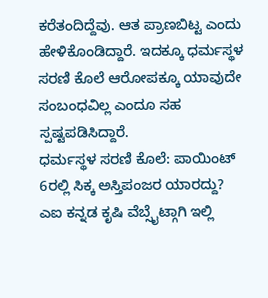ಕರೆತಂದಿದ್ದೆವು. ಆತ ಪ್ರಾಣಬಿಟ್ಟ ಎಂದು ಹೇಳಿಕೊಂಡಿದ್ದಾರೆ. ಇದಕ್ಕೂ ಧರ್ಮಸ್ಥಳ ಸರಣಿ ಕೊಲೆ ಆರೋಪಕ್ಕೂ ಯಾವುದೇ ಸಂಬಂಧವಿಲ್ಲ ಎಂದೂ ಸಹ ಸ್ಪಷ್ಟಪಡಿಸಿದ್ದಾರೆ.
ಧರ್ಮಸ್ಥಳ ಸರಣಿ ಕೊಲೆ: ಪಾಯಿಂಟ್ 6ರಲ್ಲಿ ಸಿಕ್ಕ ಅಸ್ತಿಪಂಜರ ಯಾರದ್ದು?
ಎಐ ಕನ್ನಡ ಕೃಷಿ ವೆಬ್ಸೈಟ್ಗಾಗಿ ಇಲ್ಲಿ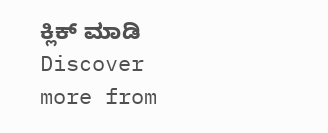ಕ್ಲಿಕ್ ಮಾಡಿ
Discover more from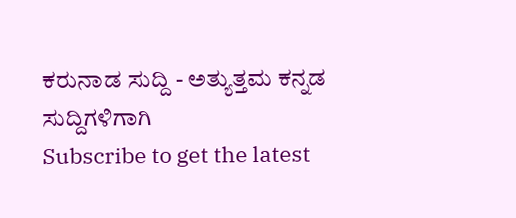ಕರುನಾಡ ಸುದ್ದಿ - ಅತ್ಯುತ್ತಮ ಕನ್ನಡ ಸುದ್ದಿಗಳಿಗಾಗಿ
Subscribe to get the latest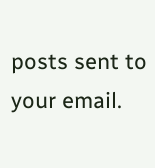posts sent to your email.